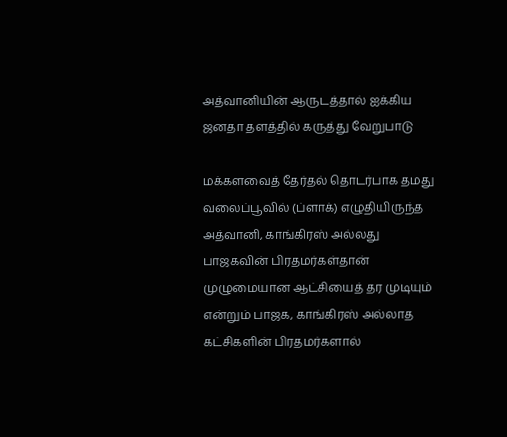அத்வானியின் ஆருடத்தால் ஐக்கிய ஜனதா தளத்தில் கருத்து வேறுபாடு

மக்களவைத் தேர்தல் தொடர்பாக தமது வலைப்பூவில் (ப்ளாக்) எழுதியிருந்த அத்வானி, காங்கிரஸ் அல்லது பாஜகவின் பிரதமர்கள்தான் முழுமையான ஆட்சியைத் தர முடியும் என்றும் பாஜக, காங்கிரஸ் அல்லாத கட்சிகளின் பிரதமர்களால்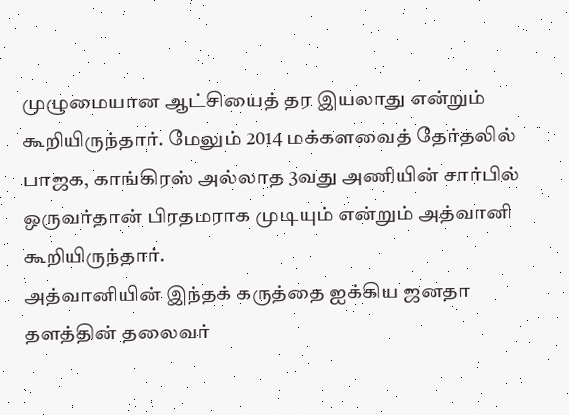முழுமையான ஆட்சியைத் தர இயலாது என்றும் கூறியிருந்தார். மேலும் 2014 மக்களவைத் தேர்தலில் பாஜக, காங்கிரஸ் அல்லாத 3வது அணியின் சார்பில் ஒருவர்தான் பிரதமராக முடியும் என்றும் அத்வானி கூறியிருந்தார்.
அத்வானியின் இந்தக் கருத்தை ஐக்கிய ஜனதா தளத்தின் தலைவர்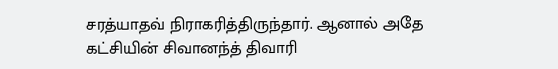சரத்யாதவ் நிராகரித்திருந்தார். ஆனால் அதே கட்சியின் சிவானந்த் திவாரி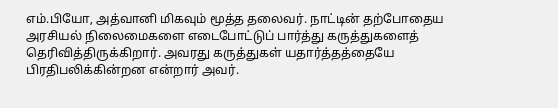எம்.பியோ, அத்வானி மிகவும் மூத்த தலைவர். நாட்டின் தற்போதைய அரசியல் நிலைமைகளை எடைபோட்டுப் பார்த்து கருத்துகளைத் தெரிவித்திருக்கிறார். அவரது கருத்துகள் யதார்த்தத்தையே பிரதிபலிக்கின்றன என்றார் அவர்.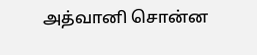அத்வானி சொன்ன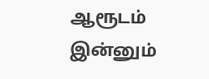ஆரூடம் இன்னும்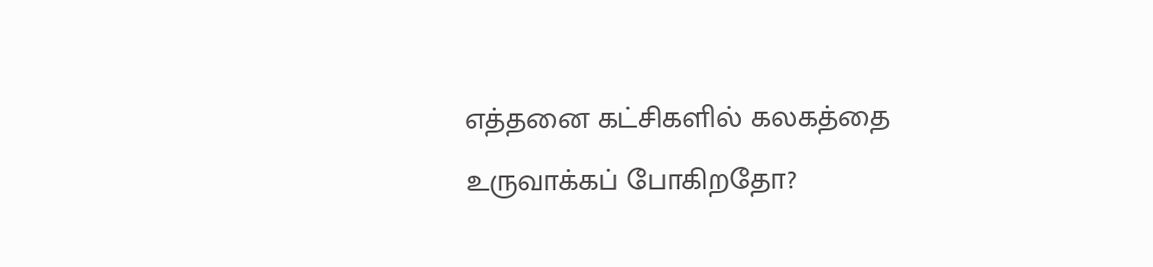எத்தனை கட்சிகளில் கலகத்தை உருவாக்கப் போகிறதோ?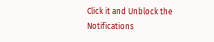Click it and Unblock the Notifications